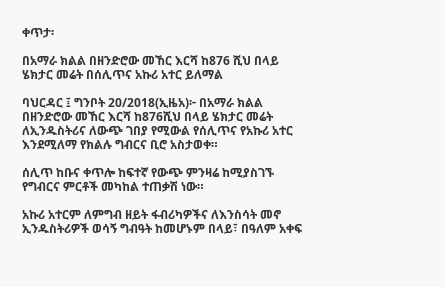ቀጥታ፡

በአማራ ክልል በዘንድሮው መኸር እርሻ ከ876 ሺህ በላይ ሄክታር መሬት በሰሊጥና አኩሪ አተር ይለማል

ባህርዳር ፤ ግንቦት 20/2018(ኢዜአ)፦ በአማራ ክልል በዘንድሮው መኸር እርሻ ከ876ሺህ በላይ ሄክታር መሬት ለኢንዱስትሪና ለውጭ ገበያ የሚውል የሰሊጥና የአኩሪ አተር እንደሚለማ የክልሉ ግብርና ቢሮ አስታወቀ።

ሰሊጥ ከቡና ቀጥሎ ከፍተኛ የውጭ ምንዛሬ ከሚያስገኙ የግብርና ምርቶች መካከል ተጠቃሽ ነው።

አኩሪ አተርም ለምግብ ዘይት ፋብሪካዎችና ለእንስሳት መኖ ኢንዱስትሪዎች ወሳኝ ግብዓት ከመሆኑም በላይ፣ በዓለም አቀፍ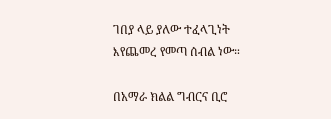ገበያ ላይ ያለው ተፈላጊነት እየጨመረ የመጣ ሰብል ነው።

በአማራ ክልል ግብርና ቢሮ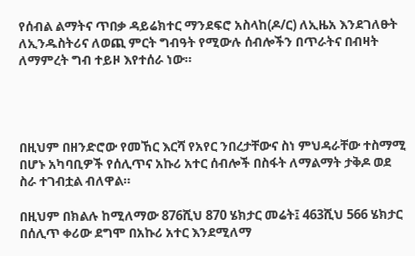የሰብል ልማትና ጥበቃ ዳይሬክተር ማንደፍሮ አስላከ(ዶ/ር) ለኢዜአ እንደገለፁት ለኢንዱስትሪና ለወጪ ምርት ግብዓት የሚውሉ ሰብሎችን በጥራትና በብዛት ለማምረት ግብ ተይዞ እየተሰራ ነው።




በዚህም በዘንድሮው የመኸር እርሻ የአየር ንበረታቸውና ስነ ምህዳራቸው ተስማሚ በሆኑ አካባቢዎች የሰሊጥና አኩሪ አተር ሰብሎች በስፋት ለማልማት ታቅዶ ወደ ስራ ተገብቷል ብለዋል።

በዚህም በክልሉ ከሚለማው 876ሺህ 870 ሄክታር መሬት፤ 463ሺህ 566 ሄክታር በሰሊጥ ቀሪው ደግሞ በአኩሪ አተር እንደሚለማ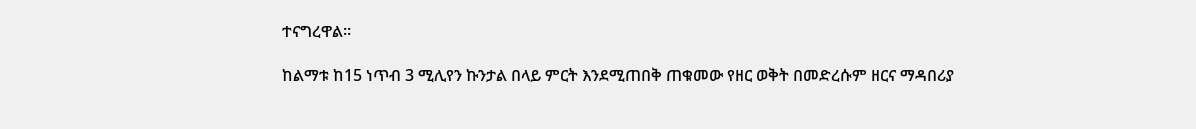ተናግረዋል።

ከልማቱ ከ15 ነጥብ 3 ሚሊየን ኩንታል በላይ ምርት እንደሚጠበቅ ጠቁመው የዘር ወቅት በመድረሱም ዘርና ማዳበሪያ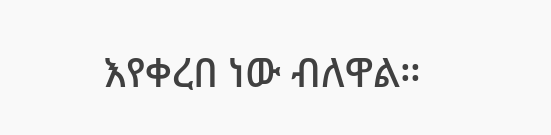እየቀረበ ነው ብለዋል።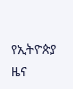የኢትዮጵያ ዜና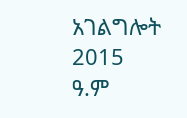አገልግሎት
2015
ዓ.ም